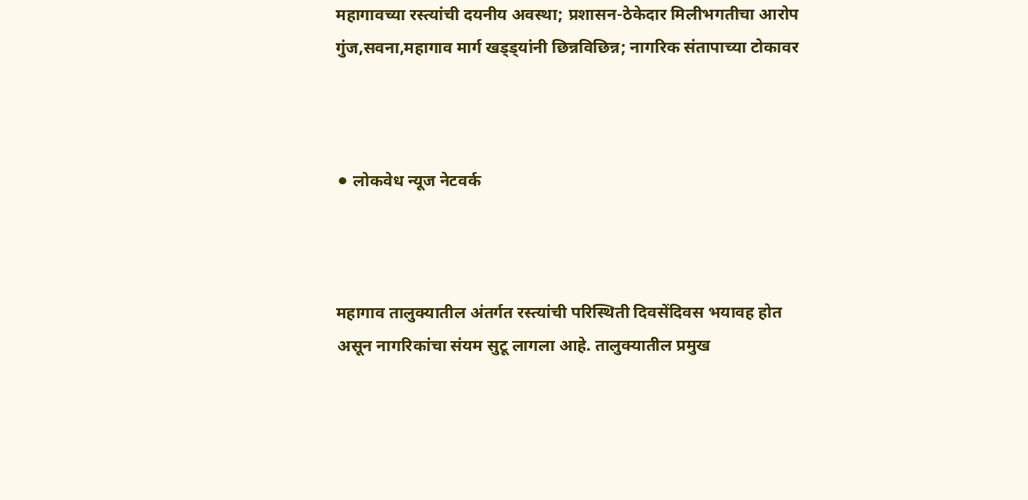महागावच्या रस्त्यांची दयनीय अवस्था; प्रशासन-ठेकेदार मिलीभगतीचा आरोप गुंज,सवना,महागाव मार्ग खड्ड्यांनी छिन्नविछिन्न; नागरिक संतापाच्या टोकावर



⚫ लोकवेध न्यूज नेटवर्क



महागाव तालुक्यातील अंतर्गत रस्त्यांची परिस्थिती दिवसेंदिवस भयावह होत असून नागरिकांचा संयम सुटू लागला आहे. तालुक्यातील प्रमुख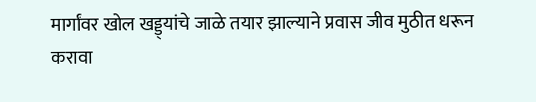मार्गांवर खोल खड्ड्यांचे जाळे तयार झाल्याने प्रवास जीव मुठीत धरून करावा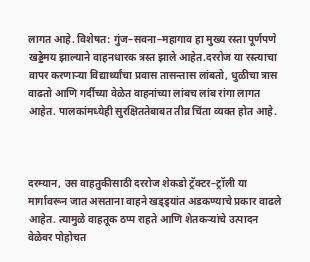लागत आहे. विशेषत: गुंज–सवना–महागाव हा मुख्य रस्ता पूर्णपणे खड्डेमय झाल्याने वाहनधारक त्रस्त झाले आहेत.दररोज या रस्त्याचा वापर करणाऱ्या विद्यार्थ्यांचा प्रवास तासन्तास लांबतो, धुळीचा त्रास वाढतो आणि गर्दीच्या वेळेत वाहनांच्या लांबच लांब रांगा लागत आहेत. पालकांमध्येही सुरक्षिततेबाबत तीव्र चिंता व्यक्त होत आहे.



दरम्यान, उस वाहतुकीसाठी दररोज शेकडो ट्रॅक्टर–ट्रॉली या मार्गावरून जात असताना वाहने खड्ड्यांत अडकण्याचे प्रकार वाढले आहेत. त्यामुळे वाहतूक ठप्प राहते आणि शेतकऱ्यांचे उत्पादन वेळेवर पोहोचत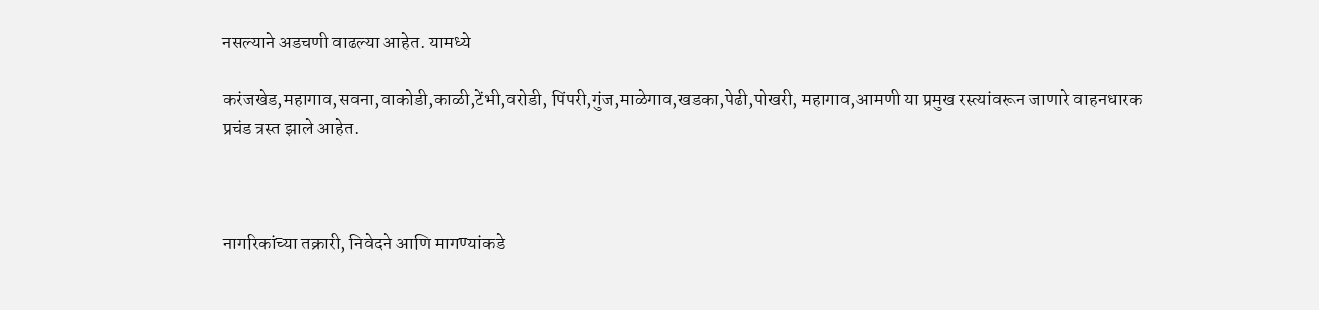नसल्याने अडचणी वाढल्या आहेत. यामध्ये

करंजखेड,महागाव,सवना,वाकोडी,काळी,टेंभी,वरोडी, पिंपरी,गुंज,माळेगाव,खडका,पेढी,पोखरी, महागाव,आमणी या प्रमुख रस्त्यांवरून जाणारे वाहनधारक प्रचंड त्रस्त झाले आहेत.



नागरिकांच्या तक्रारी, निवेदने आणि मागण्यांकडे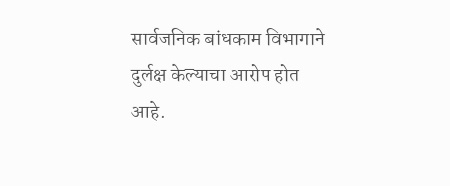सार्वजनिक बांधकाम विभागाने दुर्लक्ष केल्याचा आरोप होत आहे.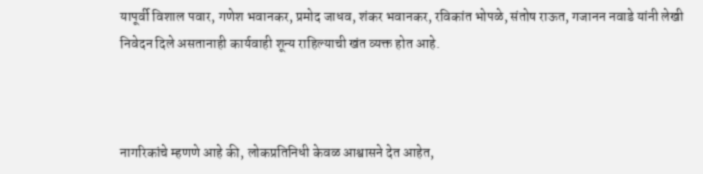यापूर्वी विशाल पवार, गणेश भवानकर, प्रमोद जाधव, शंकर भवानकर, रविकांत भोपळे, संतोष राऊत, गजानन नवाडे यांनी लेखी निवेदन दिले असतानाही कार्यवाही शून्य राहिल्याची खंत व्यक्त होत आहे.



नागरिकांचे म्हणणे आहे की, लोकप्रतिनिधी केवळ आश्वासने देत आहेत,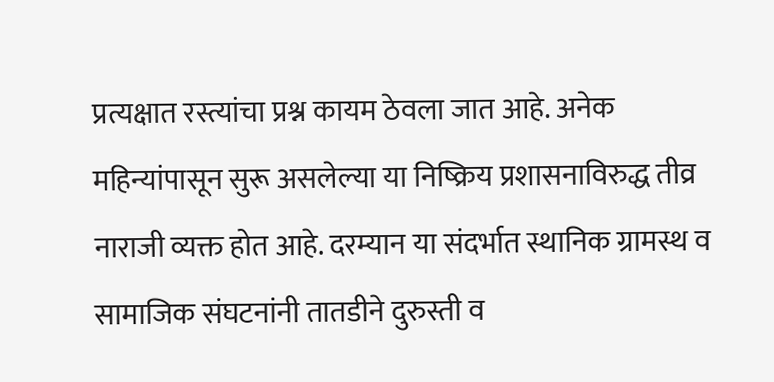प्रत्यक्षात रस्त्यांचा प्रश्न कायम ठेवला जात आहे. अनेक महिन्यांपासून सुरू असलेल्या या निष्क्रिय प्रशासनाविरुद्ध तीव्र नाराजी व्यक्त होत आहे. दरम्यान या संदर्भात स्थानिक ग्रामस्थ व सामाजिक संघटनांनी तातडीने दुरुस्ती व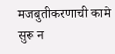मजबुतीकरणाची कामे सुरू न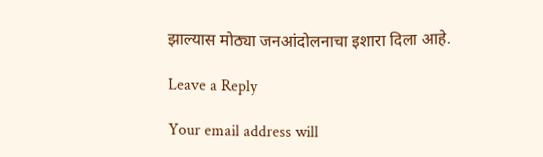झाल्यास मोठ्या जनआंदोलनाचा इशारा दिला आहे.

Leave a Reply

Your email address will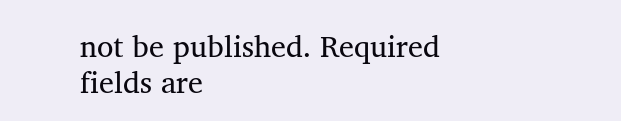not be published. Required fields are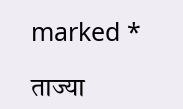marked *

ताज्या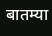बातम्या